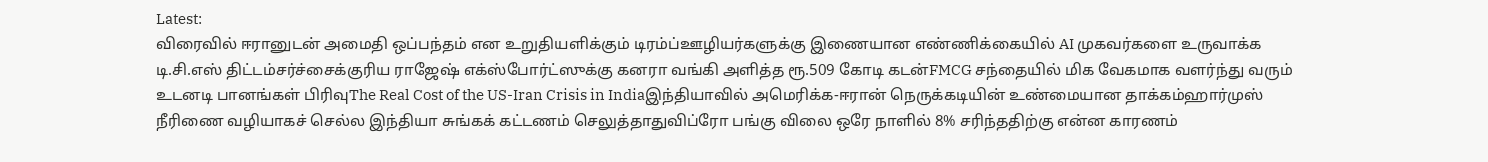Latest:
விரைவில் ஈரானுடன் அமைதி ஒப்பந்தம் என உறுதியளிக்கும் டிரம்ப்ஊழியர்களுக்கு இணையான எண்ணிக்கையில் AI முகவர்களை உருவாக்க டி.சி.எஸ் திட்டம்சர்ச்சைக்குரிய ராஜேஷ் எக்ஸ்போர்ட்ஸுக்கு கனரா வங்கி அளித்த ரூ.509 கோடி கடன்FMCG சந்தையில் மிக வேகமாக வளர்ந்து வரும் உடனடி பானங்கள் பிரிவுThe Real Cost of the US-Iran Crisis in Indiaஇந்தியாவில் அமெரிக்க-ஈரான் நெருக்கடியின் உண்மையான தாக்கம்ஹார்முஸ் நீரிணை வழியாகச் செல்ல இந்தியா சுங்கக் கட்டணம் செலுத்தாதுவிப்ரோ பங்கு விலை ஒரே நாளில் 8% சரிந்ததிற்கு என்ன காரணம்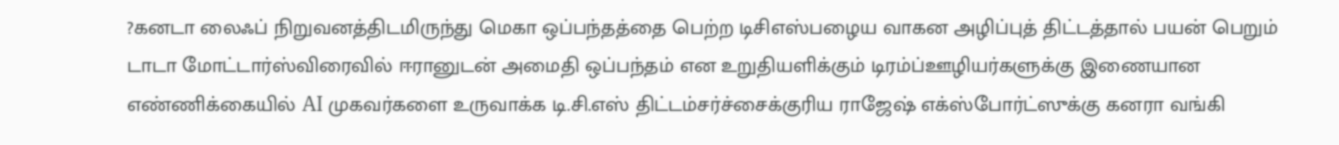?கனடா லைஃப் நிறுவனத்திடமிருந்து மெகா ஒப்பந்தத்தை பெற்ற டிசிஎஸ்பழைய வாகன அழிப்புத் திட்டத்தால் பயன் பெறும் டாடா மோட்டார்ஸ்விரைவில் ஈரானுடன் அமைதி ஒப்பந்தம் என உறுதியளிக்கும் டிரம்ப்ஊழியர்களுக்கு இணையான எண்ணிக்கையில் AI முகவர்களை உருவாக்க டி.சி.எஸ் திட்டம்சர்ச்சைக்குரிய ராஜேஷ் எக்ஸ்போர்ட்ஸுக்கு கனரா வங்கி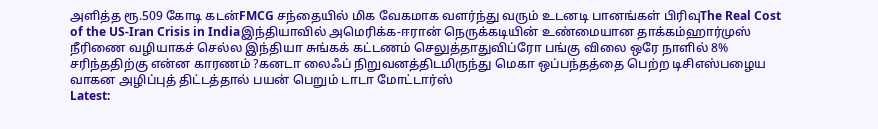அளித்த ரூ.509 கோடி கடன்FMCG சந்தையில் மிக வேகமாக வளர்ந்து வரும் உடனடி பானங்கள் பிரிவுThe Real Cost of the US-Iran Crisis in Indiaஇந்தியாவில் அமெரிக்க-ஈரான் நெருக்கடியின் உண்மையான தாக்கம்ஹார்முஸ் நீரிணை வழியாகச் செல்ல இந்தியா சுங்கக் கட்டணம் செலுத்தாதுவிப்ரோ பங்கு விலை ஒரே நாளில் 8% சரிந்ததிற்கு என்ன காரணம் ?கனடா லைஃப் நிறுவனத்திடமிருந்து மெகா ஒப்பந்தத்தை பெற்ற டிசிஎஸ்பழைய வாகன அழிப்புத் திட்டத்தால் பயன் பெறும் டாடா மோட்டார்ஸ்
Latest: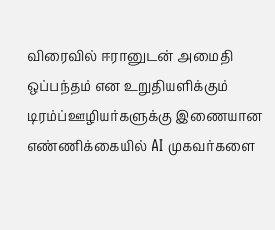விரைவில் ஈரானுடன் அமைதி ஒப்பந்தம் என உறுதியளிக்கும் டிரம்ப்ஊழியர்களுக்கு இணையான எண்ணிக்கையில் AI முகவர்களை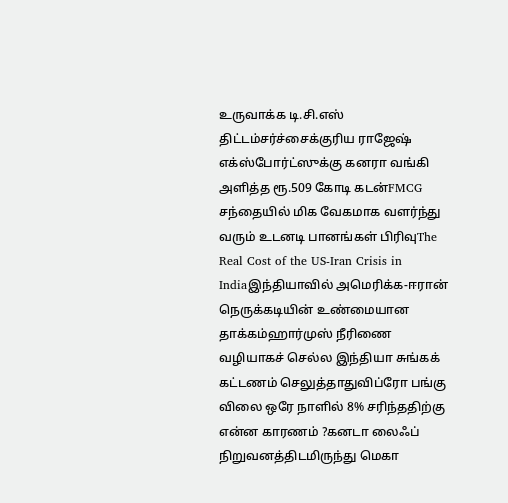உருவாக்க டி.சி.எஸ் திட்டம்சர்ச்சைக்குரிய ராஜேஷ் எக்ஸ்போர்ட்ஸுக்கு கனரா வங்கி அளித்த ரூ.509 கோடி கடன்FMCG சந்தையில் மிக வேகமாக வளர்ந்து வரும் உடனடி பானங்கள் பிரிவுThe Real Cost of the US-Iran Crisis in Indiaஇந்தியாவில் அமெரிக்க-ஈரான் நெருக்கடியின் உண்மையான தாக்கம்ஹார்முஸ் நீரிணை வழியாகச் செல்ல இந்தியா சுங்கக் கட்டணம் செலுத்தாதுவிப்ரோ பங்கு விலை ஒரே நாளில் 8% சரிந்ததிற்கு என்ன காரணம் ?கனடா லைஃப் நிறுவனத்திடமிருந்து மெகா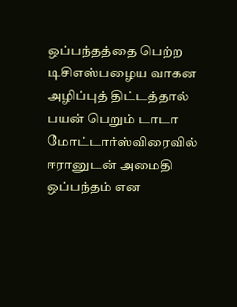ஒப்பந்தத்தை பெற்ற டிசிஎஸ்பழைய வாகன அழிப்புத் திட்டத்தால் பயன் பெறும் டாடா மோட்டார்ஸ்விரைவில் ஈரானுடன் அமைதி ஒப்பந்தம் என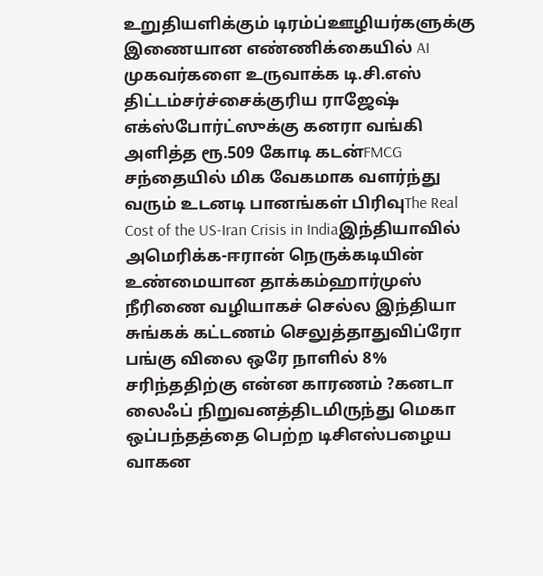உறுதியளிக்கும் டிரம்ப்ஊழியர்களுக்கு இணையான எண்ணிக்கையில் AI முகவர்களை உருவாக்க டி.சி.எஸ் திட்டம்சர்ச்சைக்குரிய ராஜேஷ் எக்ஸ்போர்ட்ஸுக்கு கனரா வங்கி அளித்த ரூ.509 கோடி கடன்FMCG சந்தையில் மிக வேகமாக வளர்ந்து வரும் உடனடி பானங்கள் பிரிவுThe Real Cost of the US-Iran Crisis in Indiaஇந்தியாவில் அமெரிக்க-ஈரான் நெருக்கடியின் உண்மையான தாக்கம்ஹார்முஸ் நீரிணை வழியாகச் செல்ல இந்தியா சுங்கக் கட்டணம் செலுத்தாதுவிப்ரோ பங்கு விலை ஒரே நாளில் 8% சரிந்ததிற்கு என்ன காரணம் ?கனடா லைஃப் நிறுவனத்திடமிருந்து மெகா ஒப்பந்தத்தை பெற்ற டிசிஎஸ்பழைய வாகன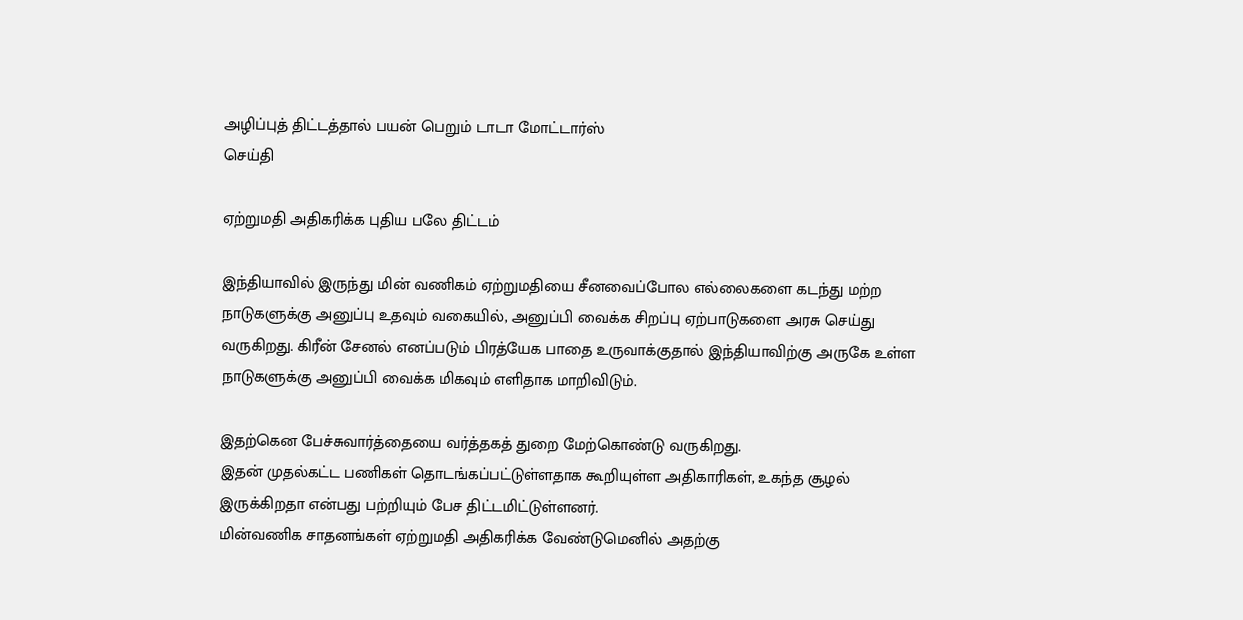அழிப்புத் திட்டத்தால் பயன் பெறும் டாடா மோட்டார்ஸ்
செய்தி

ஏற்றுமதி அதிகரிக்க புதிய பலே திட்டம்

இந்தியாவில் இருந்து மின் வணிகம் ஏற்றுமதியை சீனவைப்போல எல்லைகளை கடந்து மற்ற நாடுகளுக்கு அனுப்பு உதவும் வகையில், அனுப்பி வைக்க சிறப்பு ஏற்பாடுகளை அரசு செய்து வருகிறது. கிரீன் சேனல் எனப்படும் பிரத்யேக பாதை உருவாக்குதால் இந்தியாவிற்கு அருகே உள்ள நாடுகளுக்கு அனுப்பி வைக்க மிகவும் எளிதாக மாறிவிடும்.

இதற்கென பேச்சுவார்த்தையை வர்த்தகத் துறை மேற்கொண்டு வருகிறது.
இதன் முதல்கட்ட பணிகள் தொடங்கப்பட்டுள்ளதாக கூறியுள்ள அதிகாரிகள், உகந்த சூழல் இருக்கிறதா என்பது பற்றியும் பேச திட்டமிட்டுள்ளனர்.
மின்வணிக சாதனங்கள் ஏற்றுமதி அதிகரிக்க வேண்டுமெனில் அதற்கு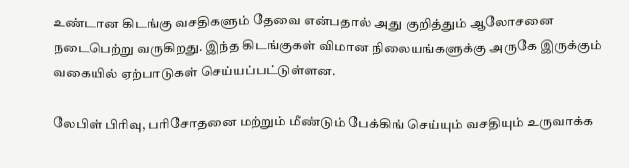உண்டான கிடங்கு வசதிகளும் தேவை என்பதால் அது குறித்தும் ஆலோசனை நடைபெற்று வருகிறது. இந்த கிடங்குகள் விமான நிலையங்களுக்கு அருகே இருக்கும் வகையில் ஏற்பாடுகள் செய்யப்பட்டுள்ளன.

லேபிள் பிரிவு, பரிசோதனை மற்றும் மீண்டும் பேக்கிங் செய்யும் வசதியும் உருவாக்க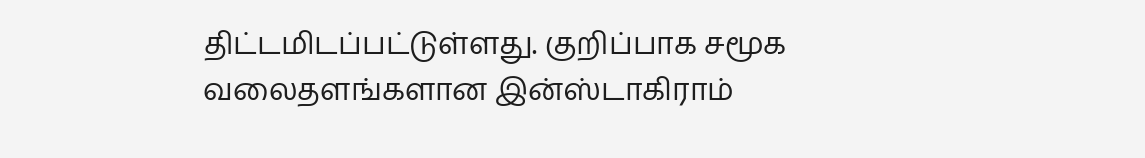திட்டமிடப்பட்டுள்ளது. குறிப்பாக சமூக வலைதளங்களான இன்ஸ்டாகிராம்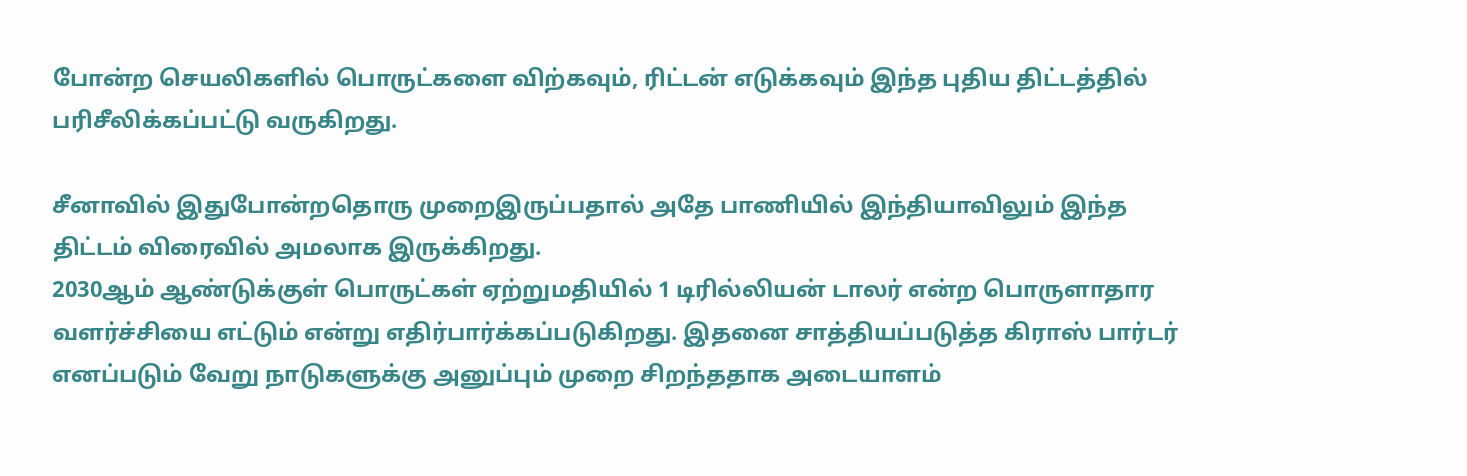போன்ற செயலிகளில் பொருட்களை விற்கவும், ரிட்டன் எடுக்கவும் இந்த புதிய திட்டத்தில் பரிசீலிக்கப்பட்டு வருகிறது.

சீனாவில் இதுபோன்றதொரு முறைஇருப்பதால் அதே பாணியில் இந்தியாவிலும் இந்த திட்டம் விரைவில் அமலாக இருக்கிறது.
2030ஆம் ஆண்டுக்குள் பொருட்கள் ஏற்றுமதியில் 1 டிரில்லியன் டாலர் என்ற பொருளாதார வளர்ச்சியை எட்டும் என்று எதிர்பார்க்கப்படுகிறது. இதனை சாத்தியப்படுத்த கிராஸ் பார்டர் எனப்படும் வேறு நாடுகளுக்கு அனுப்பும் முறை சிறந்ததாக அடையாளம்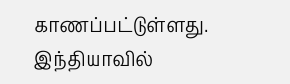காணப்பட்டுள்ளது. இந்தியாவில்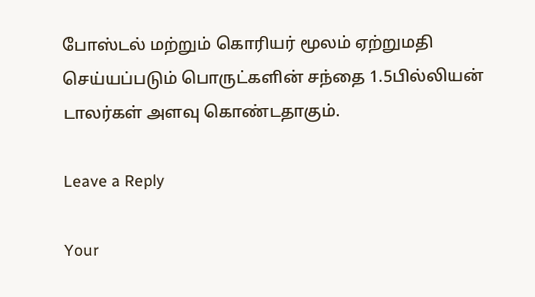போஸ்டல் மற்றும் கொரியர் மூலம் ஏற்றுமதி செய்யப்படும் பொருட்களின் சந்தை 1.5பில்லியன் டாலர்கள் அளவு கொண்டதாகும்.

Leave a Reply

Your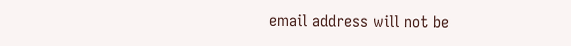email address will not be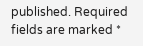published. Required fields are marked *